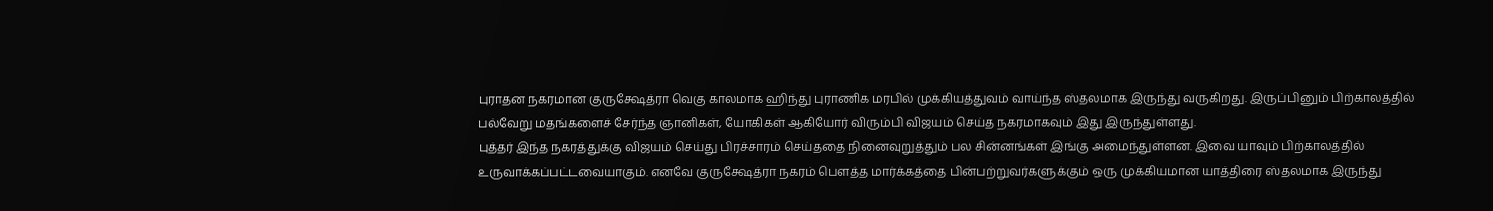புராதன நகரமான குருக்ஷேத்ரா வெகு காலமாக ஹிந்து புராணிக மரபில் முக்கியத்துவம் வாய்ந்த ஸ்தலமாக இருந்து வருகிறது. இருப்பினும் பிற்காலத்தில் பல்வேறு மதங்களைச் சேர்ந்த ஞானிகள், யோகிகள் ஆகியோர் விரும்பி விஜயம் செய்த நகரமாகவும் இது இருந்துள்ளது.
புத்தர் இந்த நகரத்துக்கு விஜயம் செய்து பிரச்சாரம் செய்ததை நினைவுறுத்தும் பல சின்னங்கள் இங்கு அமைந்துள்ளன. இவை யாவும் பிற்காலத்தில் உருவாக்கப்பட்டவையாகும். எனவே குருக்ஷேத்ரா நகரம் பௌத்த மார்க்கத்தை பின்பற்றுவர்களுக்கும் ஒரு முக்கியமான யாத்திரை ஸ்தலமாக இருந்து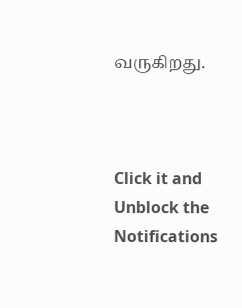வருகிறது.



Click it and Unblock the Notifications